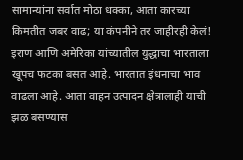सामान्यांना सर्वात मोठा धक्का, आता कारच्या किमतीत जबर वाढ; या कंपनीने तर जाहीरही केलं!
इराण आणि अमेरिका यांच्यातील युद्धाचा भारताला खूपच फटका बसत आहे. भारतात इंधनाचा भाव वाढला आहे. आता वाहन उत्पादन क्षेत्रालाही याची झळ बसण्यास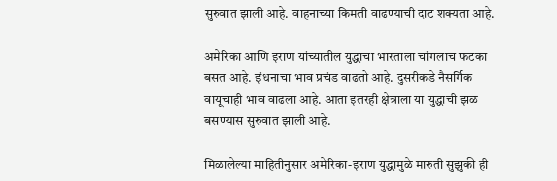सुरुवात झाली आहे. वाहनाच्या किमती वाढण्याची दाट शक्यता आहे.

अमेरिका आणि इराण यांच्यातील युद्धाचा भारताला चांगलाच फटका बसत आहे. इंधनाचा भाव प्रचंड वाढतो आहे. दुसरीकडे नैसर्गिक वायूचाही भाव वाढला आहे. आता इतरही क्षेत्राला या युद्धाची झळ बसण्यास सुरुवात झाली आहे.

मिळालेल्या माहितीनुसार अमेरिका-इराण युद्धामुळे मारुती सुझुकी ही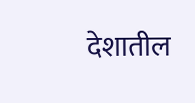देशातील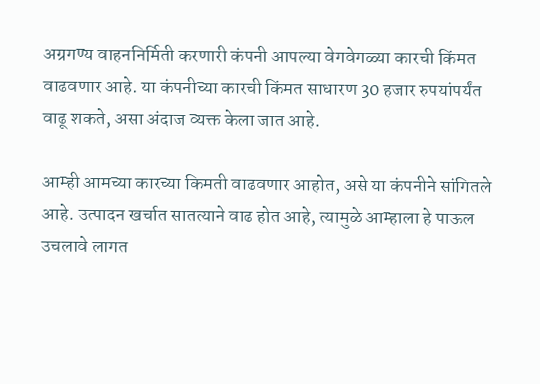अग्रगण्य वाहननिर्मिती करणारी कंपनी आपल्या वेगवेगळ्या कारची किंमत वाढवणार आहे. या कंपनीच्या कारची किंमत साधारण 30 हजार रुपयांपर्यंत वाढू शकते, असा अंदाज व्यक्त केला जात आहे.

आम्ही आमच्या कारच्या किमती वाढवणार आहोत, असे या कंपनीने सांगितले आहे. उत्पादन खर्चात सातत्याने वाढ होत आहे, त्यामुळे आम्हाला हे पाऊल उचलावे लागत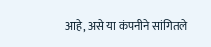आहे, असे या कंपनीने सांगितले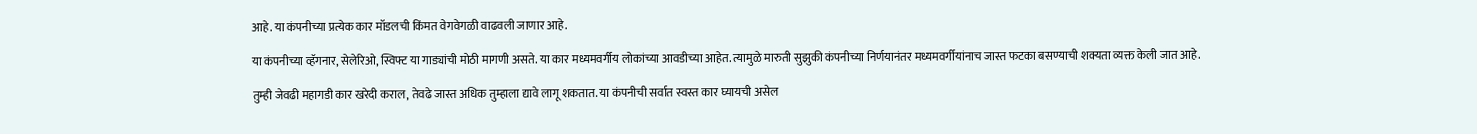आहे. या कंपनीच्या प्रत्येक कार मॉडलची किंमत वेगवेगळी वाढवली जाणार आहे.

या कंपनीच्या व्हॅगनार, सेलेरिओ, स्विफ्ट या गाड्यांची मोठी मागणी असते. या कार मध्यमवर्गीय लोकांच्या आवडीच्या आहेत. त्यामुळे मारुती सुझुकी कंपनीच्या निर्णयानंतर मध्यमवर्गीयांनाच जास्त फटका बसण्याची शक्यता व्यक्त केली जात आहे.

तुम्ही जेवढी महागडी कार खरेदी कराल, तेवढे जास्त अधिक तुम्हाला द्यावे लागू शकतात. या कंपनीची सर्वात स्वस्त कार घ्यायची असेल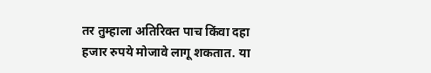तर तुम्हाला अतिरिक्त पाच किंवा दहा हजार रुपये मोजावे लागू शकतात. या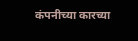कंपनीच्या कारच्या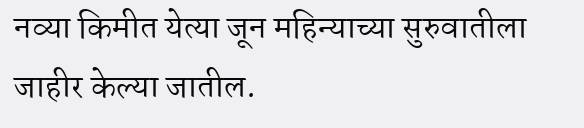नव्या किमीत येत्या जून महिन्याच्या सुरुवातीला जाहीर केल्या जातील.